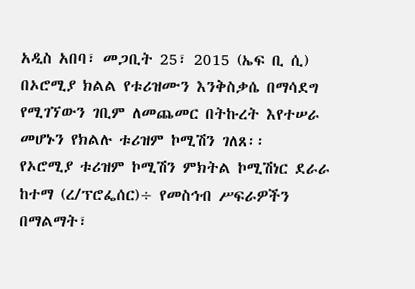አዲስ አበባ፣ መጋቢት 25፣ 2015 (ኤፍ ቢ ሲ) በኦሮሚያ ክልል የቱሪዝሙን እንቅስቃሴ በማሳደግ የሚገኘውን ገቢም ለመጨመር በትኩረት እየተሠራ መሆኑን የክልሉ ቱሪዝም ኮሚሽን ገለጸ፡፡
የኦሮሚያ ቱሪዝም ኮሚሽን ምክትል ኮሚሽነር ደራራ ከተማ (ረ/ፕሮፌሰር)÷ የመስኅብ ሥፍራዎችን በማልማት፣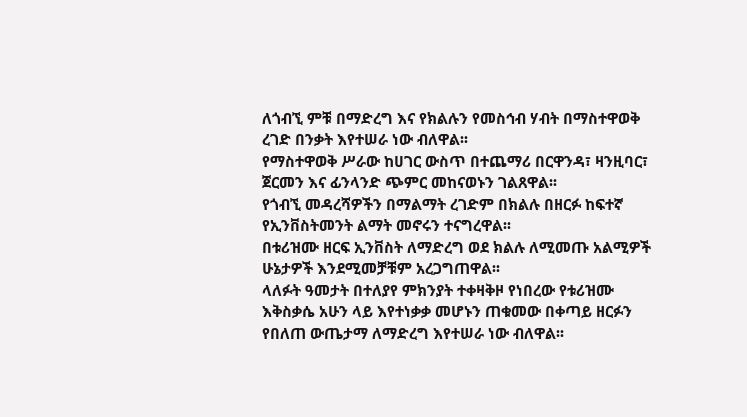ለጎብኚ ምቹ በማድረግ እና የክልሉን የመስኅብ ሃብት በማስተዋወቅ ረገድ በንቃት እየተሠራ ነው ብለዋል፡፡
የማስተዋወቅ ሥራው ከሀገር ውስጥ በተጨማሪ በርዋንዳ፣ ዛንዚባር፣ ጀርመን እና ፊንላንድ ጭምር መከናወኑን ገልጸዋል፡፡
የጎብኚ መዳረሻዎችን በማልማት ረገድም በክልሉ በዘርፉ ከፍተኛ የኢንቨስትመንት ልማት መኖሩን ተናግረዋል፡፡
በቱሪዝሙ ዘርፍ ኢንቨስት ለማድረግ ወደ ክልሉ ለሚመጡ አልሚዎች ሁኔታዎች እንደሚመቻቹም አረጋግጠዋል፡፡
ላለፉት ዓመታት በተለያየ ምክንያት ተቀዛቅዞ የነበረው የቱሪዝሙ እቅስቃሴ አሁን ላይ እየተነቃቃ መሆኑን ጠቁመው በቀጣይ ዘርፉን የበለጠ ውጤታማ ለማድረግ እየተሠራ ነው ብለዋል፡፡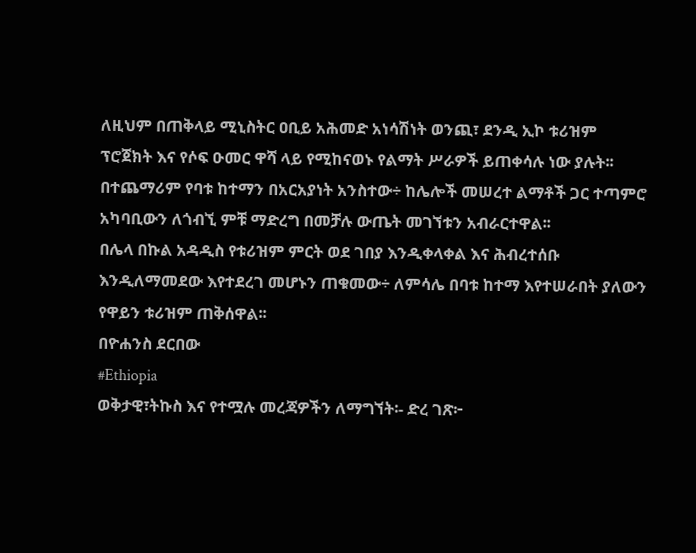ለዚህም በጠቅላይ ሚኒስትር ዐቢይ አሕመድ አነሳሽነት ወንጪ፣ ደንዲ ኢኮ ቱሪዝም ፕሮጀክት እና የሶፍ ዑመር ዋሻ ላይ የሚከናወኑ የልማት ሥራዎች ይጠቀሳሉ ነው ያሉት፡፡
በተጨማሪም የባቱ ከተማን በአርአያነት አንስተው÷ ከሌሎች መሠረተ ልማቶች ጋር ተጣምሮ አካባቢውን ለጎብኚ ምቹ ማድረግ በመቻሉ ውጤት መገኘቱን አብራርተዋል፡፡
በሌላ በኩል አዳዲስ የቱሪዝም ምርት ወደ ገበያ እንዲቀላቀል እና ሕብረተሰቡ እንዲለማመደው እየተደረገ መሆኑን ጠቁመው÷ ለምሳሌ በባቱ ከተማ እየተሠራበት ያለውን የዋይን ቱሪዝም ጠቅሰዋል፡፡
በዮሐንስ ደርበው
#Ethiopia
ወቅታዊ፣ትኩስ እና የተሟሉ መረጃዎችን ለማግኘት፡- ድረ ገጽ፦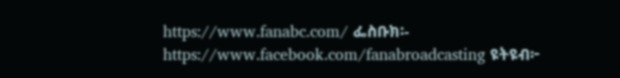https://www.fanabc.com/ ፌስቡክ፡- https://www.facebook.com/fanabroadcasting ዩትዩብ፦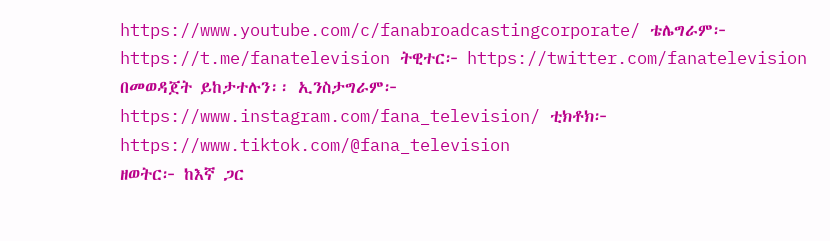https://www.youtube.com/c/fanabroadcastingcorporate/ ቴሌግራም፦ https://t.me/fanatelevision ትዊተር፦ https://twitter.com/fanatelevision በመወዳጀት ይከታተሉን፡፡ ኢንስታግራም፦ https://www.instagram.com/fana_television/ ቲክቶክ፦ https://www.tiktok.com/@fana_television
ዘወትር፦ ከእኛ ጋር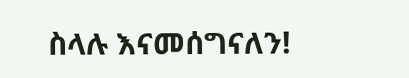ስላሉ እናመሰግናለን!